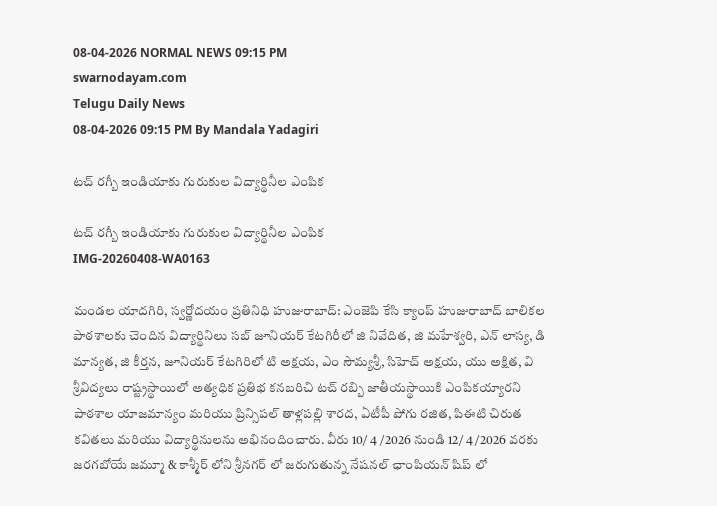08-04-2026 NORMAL NEWS 09:15 PM
swarnodayam.com
Telugu Daily News
08-04-2026 09:15 PM By Mandala Yadagiri

టచ్ రగ్బీ ఇండియాకు గురుకుల విద్యార్థినీల ఎంపిక

టచ్ రగ్బీ ఇండియాకు గురుకుల విద్యార్థినీల ఎంపిక
IMG-20260408-WA0163

మండల యాదగిరి, స్వర్ణోదయం ప్రతినిధి హుజురాబాద్: ఎంజెపి కేసి క్యాంప్ హుజురాబాద్ బాలికల పాఠశాలకు చెందిన విద్యార్థినిలు సబ్ జూనియర్ కేటగిరీలో జి నివేదిత, జి మహేశ్వరి, ఎన్ లాస్య, డి మాన్యత, జి కీర్తన, జూనియర్ కేటగిరిలో టి అక్షయ, ఎం సౌమ్యశ్రీ, సిహెచ్ అక్షయ, యు అక్షిత, వి శ్రీవిద్యలు రాష్ట్రస్థాయిలో అత్యధిక ప్రతిభ కనబరిచి టచ్ రబ్బి జాతీయస్థాయికి ఎంపికయ్యారని పాఠశాల యాజమాన్యం మరియు ప్రిన్సిపల్ తాళ్లపల్లి శారద, ఏటీపీ పోగు రజిత, పిఈటి చిరుత కవితలు మరియు విద్యార్థినులను అభినందించారు. వీరు 10/ 4 /2026 నుండి 12/ 4 /2026 వరకు జరగబోయే జమ్మూ & కాశ్మీర్ లోని శ్రీనగర్ లో జరుగుతున్న నేషనల్ ఛాంపియన్ షిప్ లో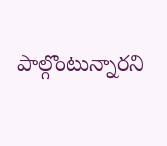పాల్గొంటున్నారని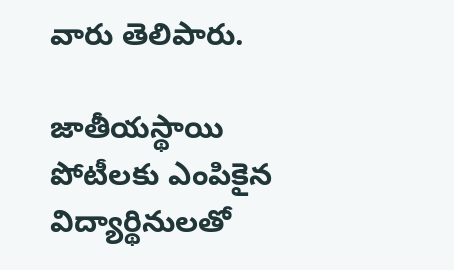వారు తెలిపారు.

జాతీయస్థాయి పోటీలకు ఎంపికైన విద్యార్థినులతో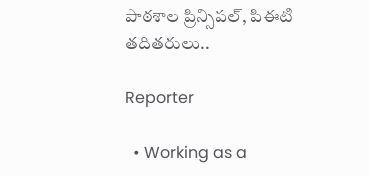పాఠశాల ప్రిన్సిపల్, పిఈటి తదితరులు..

Reporter

  • Working as a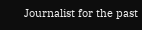Journalist for the past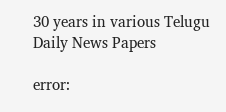30 years in various Telugu Daily News Papers

error: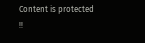Content is protected !!